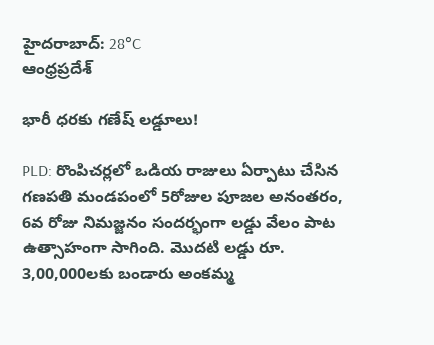హైదరాబాద్: 28°C
ఆంధ్రప్రదేశ్

భారీ ధరకు గణేష్ లడ్డూలు!

PLD: రొంపిచర్లలో ఒడియ రాజులు ఏర్పాటు చేసిన గణపతి మండపంలో 5రోజుల పూజల అనంతరం, 6వ రోజు నిమజ్జనం సందర్భంగా లడ్డు వేలం పాట ఉత్సాహంగా సాగింది. మొదటి లడ్డు రూ. 3,00,000లకు బండారు అంకమ్మ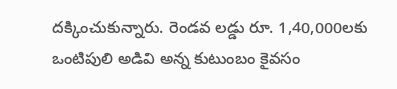దక్కించుకున్నారు. రెండవ లడ్డు రూ. 1,40,000లకు ఒంటిపులి అడివి అన్న కుటుంబం కైవసం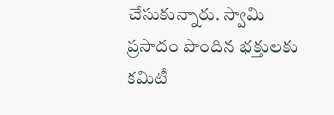చేసుకున్నారు. స్వామి ప్రసాదం పొందిన భక్తులకు కమిటీ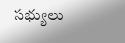సభ్యులు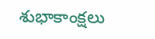శుభాకాంక్షలు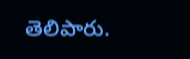తెలిపారు.